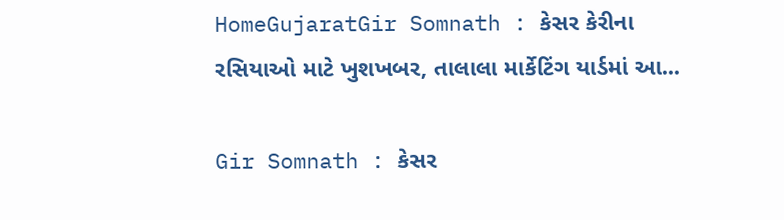HomeGujaratGir Somnath : કેસર કેરીના રસિયાઓ માટે ખુશખબર, તાલાલા માર્કેટિંગ યાર્ડમાં આ...

Gir Somnath : કેસર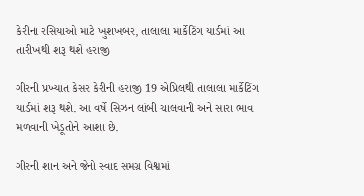કેરીના રસિયાઓ માટે ખુશખબર, તાલાલા માર્કેટિંગ યાર્ડમાં આ તારીખથી શરૂ થશે હરાજી

ગીરની પ્રખ્યાત કેસર કેરીની હરાજી 19 એપ્રિલથી તાલાલા માર્કેટિંગ યાર્ડમાં શરૂ થશે. આ વર્ષે સિઝન લાંબી ચાલવાની અને સારા ભાવ મળવાની ખેડૂતોને આશા છે.

ગીરની શાન અને જેનો સ્વાદ સમગ્ર વિશ્વમાં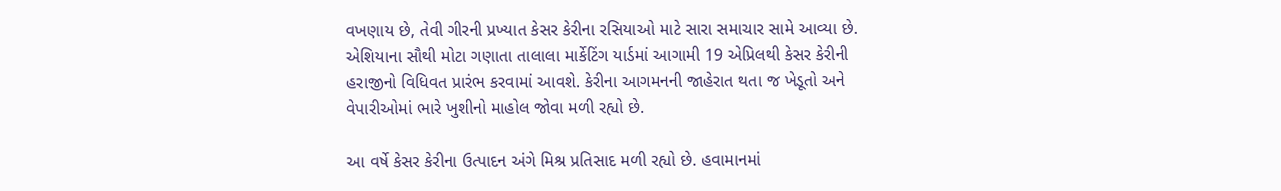વખણાય છે, તેવી ગીરની પ્રખ્યાત કેસર કેરીના રસિયાઓ માટે સારા સમાચાર સામે આવ્યા છે. એશિયાના સૌથી મોટા ગણાતા તાલાલા માર્કેટિંગ યાર્ડમાં આગામી 19 એપ્રિલથી કેસર કેરીની હરાજીનો વિધિવત પ્રારંભ કરવામાં આવશે. કેરીના આગમનની જાહેરાત થતા જ ખેડૂતો અને વેપારીઓમાં ભારે ખુશીનો માહોલ જોવા મળી રહ્યો છે.

આ વર્ષે કેસર કેરીના ઉત્પાદન અંગે મિશ્ર પ્રતિસાદ મળી રહ્યો છે. હવામાનમાં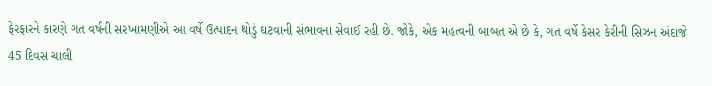ફેરફારને કારણે ગત વર્ષની સરખામણીએ આ વર્ષે ઉત્પાદન થોડું ઘટવાની સંભાવના સેવાઈ રહી છે. જોકે, એક મહત્વની બાબત એ છે કે, ગત વર્ષે કેસર કેરીની સિઝન અંદાજે 45 દિવસ ચાલી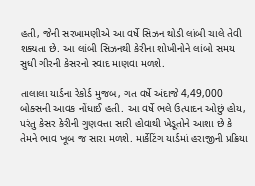હતી, જેની સરખામણીએ આ વર્ષે સિઝન થોડી લાંબી ચાલે તેવી શક્યતા છે. આ લાંબી સિઝનથી કેરીના શોખીનોને લાંબો સમય સુધી ગીરની કેસરનો સ્વાદ માણવા મળશે.

તાલાલા યાર્ડના રેકોર્ડ મુજબ, ગત વર્ષે અંદાજે 4,49,000 બોક્સની આવક નોંધાઈ હતી. આ વર્ષે ભલે ઉત્પાદન ઓછું હોય, પરંતુ કેસર કેરીની ગુણવત્તા સારી હોવાથી ખેડૂતોને આશા છે કે તેમને ભાવ ખૂબ જ સારા મળશે. માર્કેટિંગ યાર્ડમાં હરાજીની પ્રક્રિયા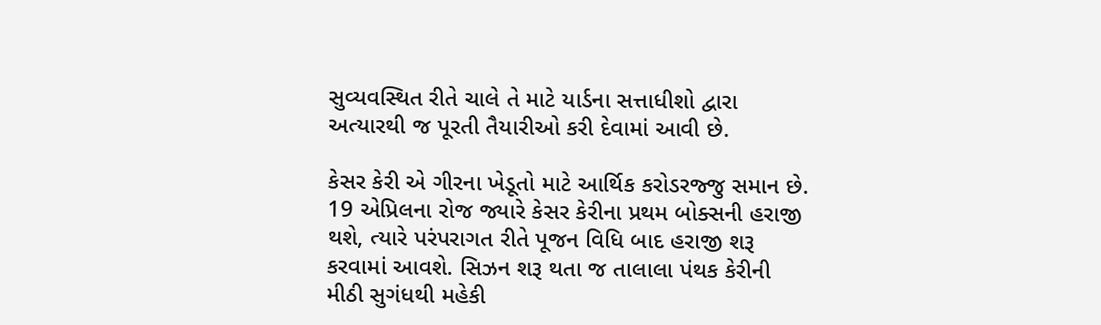સુવ્યવસ્થિત રીતે ચાલે તે માટે યાર્ડના સત્તાધીશો દ્વારા અત્યારથી જ પૂરતી તૈયારીઓ કરી દેવામાં આવી છે.

કેસર કેરી એ ગીરના ખેડૂતો માટે આર્થિક કરોડરજ્જુ સમાન છે. 19 એપ્રિલના રોજ જ્યારે કેસર કેરીના પ્રથમ બોક્સની હરાજી થશે, ત્યારે પરંપરાગત રીતે પૂજન વિધિ બાદ હરાજી શરૂ કરવામાં આવશે. સિઝન શરૂ થતા જ તાલાલા પંથક કેરીની મીઠી સુગંધથી મહેકી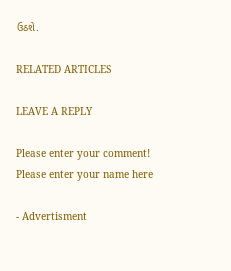ઉઠશે.

RELATED ARTICLES

LEAVE A REPLY

Please enter your comment!
Please enter your name here

- Advertisment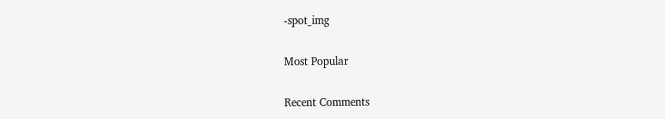-spot_img

Most Popular

Recent Comments